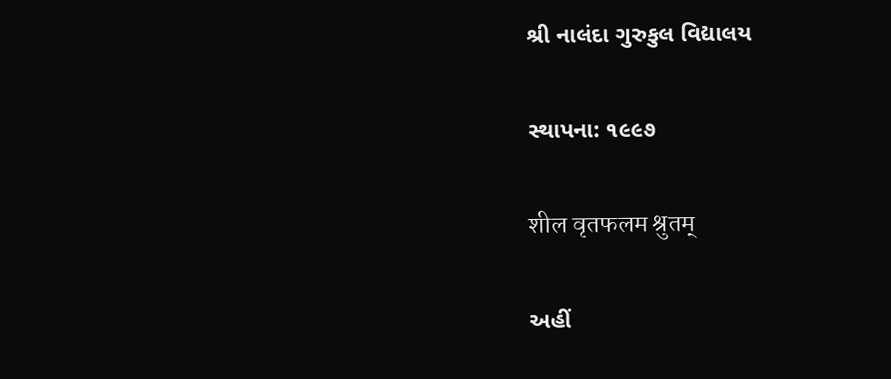શ્રી નાલંદા ગુરુકુલ વિદ્યાલય

સ્થાપના: ૧૯૯૭

शील वृतफलम श्रुतम्

અહીં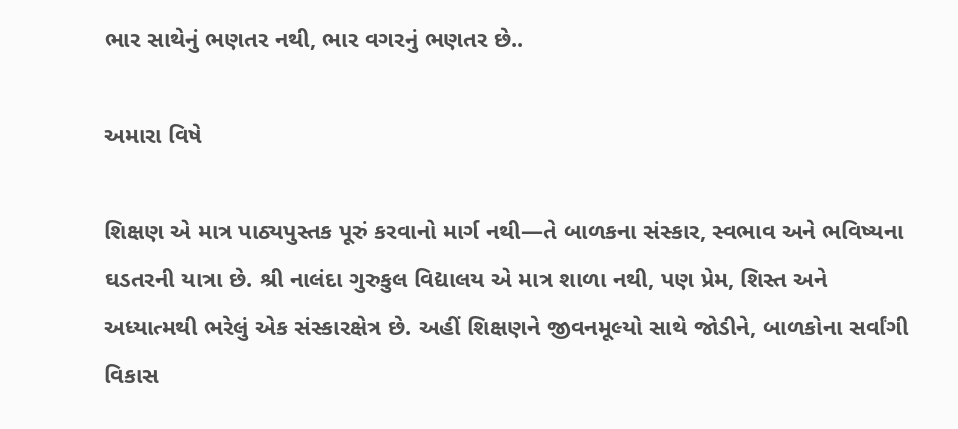ભાર સાથેનું ભણતર નથી, ભાર વગરનું ભણતર છે..

અમારા વિષે

શિક્ષણ એ માત્ર પાઠ્યપુસ્તક પૂરું કરવાનો માર્ગ નથી—તે બાળકના સંસ્કાર, સ્વભાવ અને ભવિષ્યના ઘડતરની યાત્રા છે. શ્રી નાલંદા ગુરુકુલ વિદ્યાલય એ માત્ર શાળા નથી, પણ પ્રેમ, શિસ્ત અને અધ્યાત્મથી ભરેલું એક સંસ્કારક્ષેત્ર છે. અહીં શિક્ષણને જીવનમૂલ્યો સાથે જોડીને, બાળકોના સર્વાંગી વિકાસ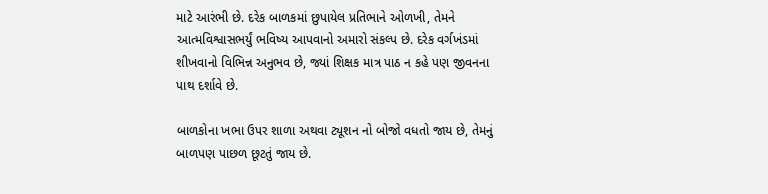માટે આરંભી છે. દરેક બાળકમાં છુપાયેલ પ્રતિભાને ઓળખી, તેમને આત્મવિશ્વાસભર્યું ભવિષ્ય આપવાનો અમારો સંકલ્પ છે. દરેક વર્ગખંડમાં શીખવાનો વિભિન્ન અનુભવ છે, જ્યાં શિક્ષક માત્ર પાઠ ન કહે પણ જીવનના પાથ દર્શાવે છે.

બાળકોના ખભા ઉપર શાળા અથવા ટ્યૂશન નો બોજો વધતો જાય છે, તેમનું બાળપણ પાછળ છૂટતું જાય છે.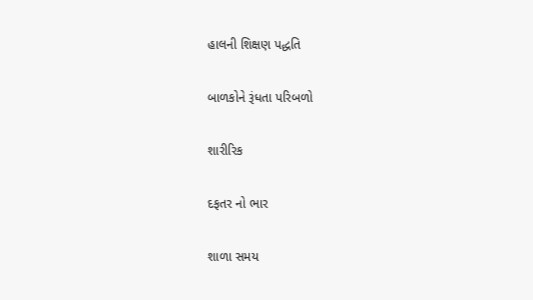હાલની શિક્ષણ પદ્ધતિ

બાળકોને રૂંધતા પરિબળો

શારીરિક

દફતર નો ભાર

શાળા સમય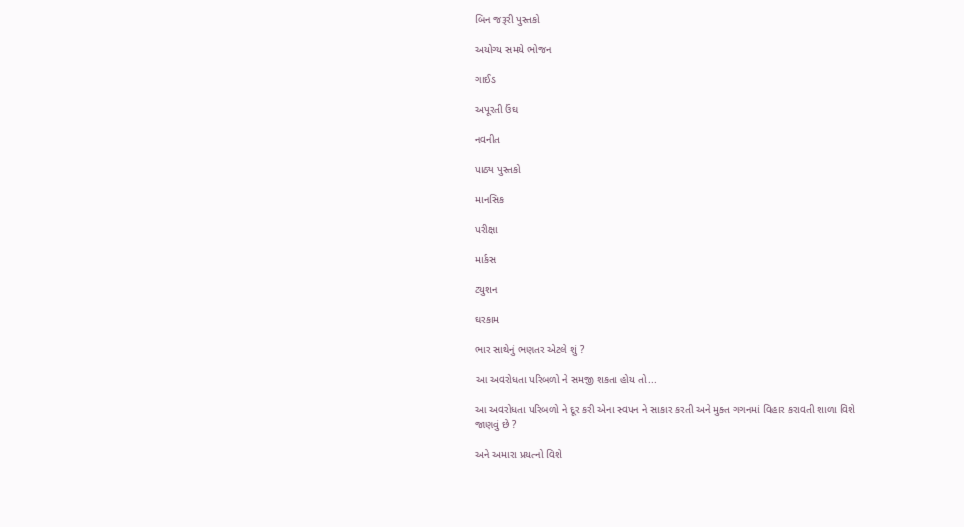બિન જરૂરી પુસ્તકો

અયોગ્ય સમયે ભોજન

ગાઈડ

અપૂરતી ઉંઘ

નવનીત

પાઠ્ય પુસ્તકો

માનસિક

પરીક્ષા

માર્કસ

ટ્યુશન

ઘરકામ

ભાર સાથેનું ભણતર એટલે શું ?

આ અવરોધતા પરિબળો ને સમજી શકતા હોય તો...

આ અવરોધતા પરિબળો ને દૂર કરી એના સ્વપન ને સાકાર કરતી અને મુક્ત ગગનમાં વિહાર કરાવતી શાળા વિશે જાણવું છે ?

અને અમારા પ્રયત્નો વિશે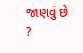જાણવું છે ?